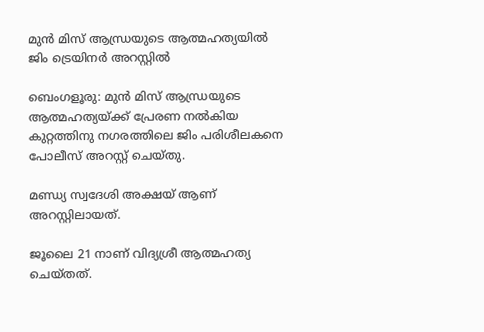മുൻ മിസ് ആന്ധ്രയുടെ ആത്മഹത്യയിൽ ജിം ട്രെയിനർ അറസ്റ്റിൽ

ബെംഗളൂരു: മുൻ മിസ് ആന്ധ്രയുടെ ആത്മഹത്യയ്ക്ക് പ്രേരണ നൽകിയ കുറ്റത്തിനു നഗരത്തിലെ ജിം പരിശീലകനെ പോലീസ് അറസ്റ്റ് ചെയ്തു.

മണ്ഡ്യ സ്വദേശി അക്ഷയ് ആണ് അറസ്റ്റിലായത്.

ജൂലൈ 21 നാണ് വിദ്യശ്രീ ആത്മഹത്യ ചെയ്തത്.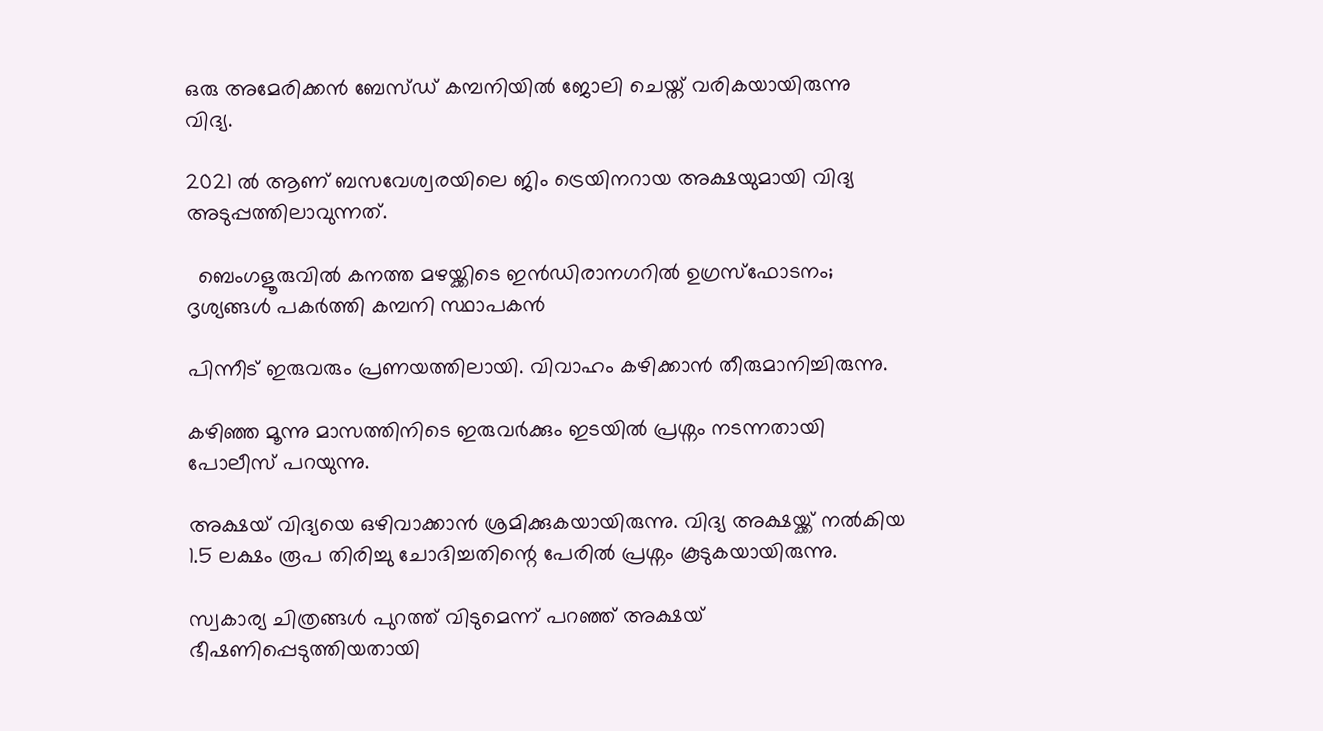ഒരു അമേരിക്കൻ ബേസ്ഡ് കമ്പനിയിൽ ജോലി ചെയ്ത് വരികയായിരുന്നു വിദ്യ.

2021 ൽ ആണ് ബസവേശ്വരയിലെ ജിം ട്രെയിനറായ അക്ഷയുമായി വിദ്യ അടുപ്പത്തിലാവുന്നത്.

  ബെംഗളൂരുവിൽ കനത്ത മഴയ്ക്കിടെ ഇൻഡിരാനഗറിൽ ഉഗ്രസ്ഫോടനം; ദൃശ്യങ്ങൾ പകർത്തി കമ്പനി സ്ഥാപകൻ

പിന്നീട് ഇരുവരും പ്രണയത്തിലായി. വിവാഹം കഴിക്കാൻ തീരുമാനിച്ചിരുന്നു.

കഴിഞ്ഞ മൂന്നു മാസത്തിനിടെ ഇരുവർക്കും ഇടയിൽ പ്രശ്നം നടന്നതായി പോലീസ് പറയുന്നു.

അക്ഷയ് വിദ്യയെ ഒഴിവാക്കാൻ ശ്രമിക്കുകയായിരുന്നു. വിദ്യ അക്ഷയ്ക്ക് നൽകിയ 1.5 ലക്ഷം രൂപ തിരിച്ചു ചോദിച്ചതിന്റെ പേരിൽ പ്രശ്നം കൂടുകയായിരുന്നു.

സ്വകാര്യ ചിത്രങ്ങൾ പുറത്ത് വിടുമെന്ന് പറഞ്ഞ് അക്ഷയ് ഭീഷണിപ്പെടുത്തിയതായി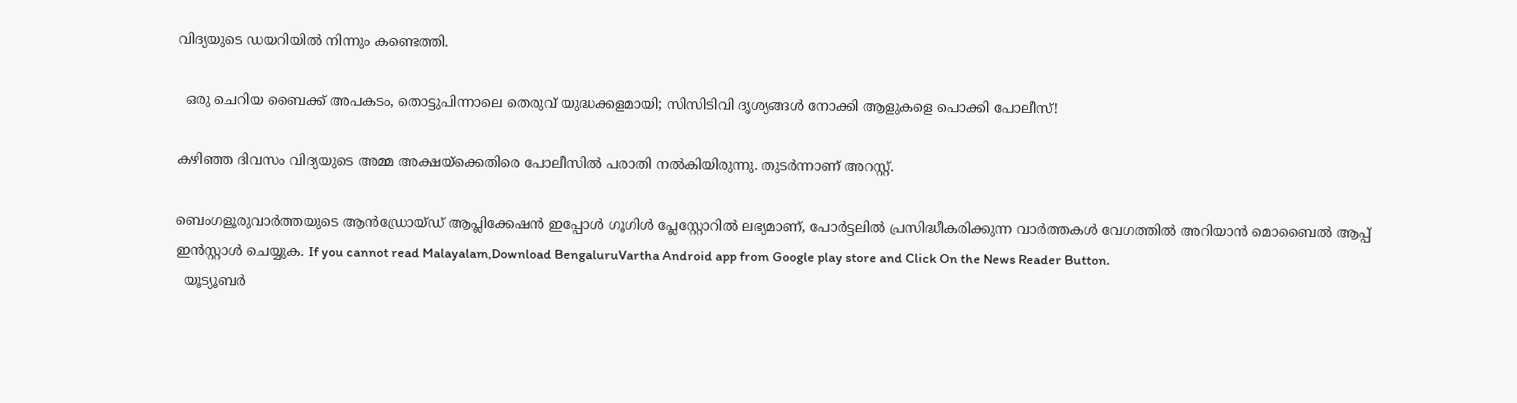വിദ്യയുടെ ഡയറിയിൽ നിന്നും കണ്ടെത്തി.

  ഒരു ചെറിയ ബൈക്ക് അപകടം, തൊട്ടുപിന്നാലെ തെരുവ് യുദ്ധക്കളമായി; സിസിടിവി ദൃശ്യങ്ങൾ നോക്കി ആളുകളെ പൊക്കി പോലീസ്!

കഴിഞ്ഞ ദിവസം വിദ്യയുടെ അമ്മ അക്ഷയ്ക്കെതിരെ പോലീസിൽ പരാതി നൽകിയിരുന്നു. തുടർന്നാണ് അറസ്റ്റ്.

ബെംഗളൂരുവാർത്തയുടെ ആൻഡ്രോയ്ഡ് ആപ്ലിക്കേഷൻ ഇപ്പോൾ ഗൂഗിൾ പ്ലേസ്റ്റോറിൽ ലഭ്യമാണ്, പോർട്ടലിൽ പ്രസിദ്ധീകരിക്കുന്ന വാർത്തകൾ വേഗത്തിൽ അറിയാൻ മൊബൈൽ ആപ്പ് ഇൻസ്റ്റാൾ ചെയ്യുക. If you cannot read Malayalam,Download BengaluruVartha Android app from Google play store and Click On the News Reader Button.
  യൂട്യൂബർ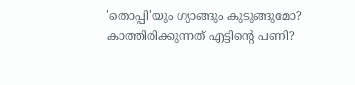'തൊപ്പി'യും ഗ്യാങ്ങും കുടുങ്ങുമോ? കാത്തിരിക്കുന്നത് എട്ടിന്റെ പണി?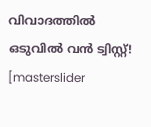വിവാദത്തിൽ ഒടുവിൽ വൻ ട്വിസ്റ്റ്!
[masterslider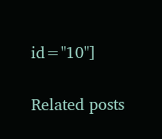id="10"]

Related posts